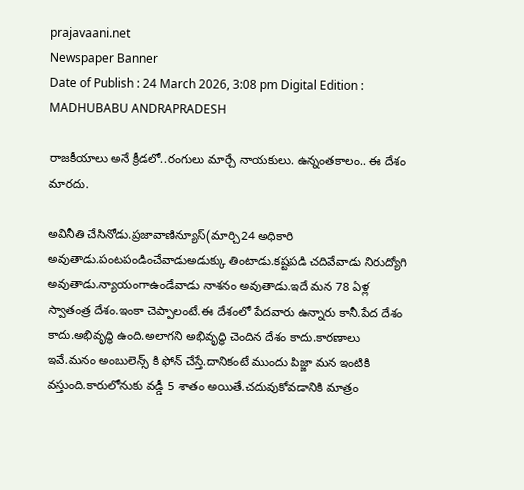prajavaani.net
Newspaper Banner
Date of Publish : 24 March 2026, 3:08 pm Digital Edition : MADHUBABU ANDRAPRADESH

రాజకీయాలు అనే క్రీడలో..రంగులు మార్చే నాయకులు. ఉన్నంతకాలం.. ఈ దేశం మారదు.

అవినీతి చేసినోడు.ప్రజావాణిన్యూస్(మార్చి24 అధికారి అవుతాడు.పంటపండించేవాడుఅడుక్కు తింటాడు.కష్టపడి చదివేవాడు నిరుద్యోగి అవుతాడు.న్యాయంగాఉండేవాడు నాశనం అవుతాడు.ఇదే మన 78 ఏళ్ల స్వాతంత్ర దేశం.ఇంకా చెప్పాలంటే.ఈ దేశంలో పేదవారు ఉన్నారు కానీ.పేద దేశం కాదు.అభివృద్ధి ఉంది.అలాగని అభివృద్ధి చెందిన దేశం కాదు.కారణాలు ఇవే.మనం అంబులెన్స్ కి ఫోన్ చేస్తే.దానికంటే ముందు పిజ్జా మన ఇంటికి వస్తుంది.కారులోనుకు వడ్డీ 5 శాతం అయితే.చదువుకోవడానికి మాత్రం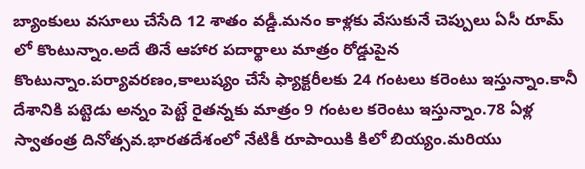బ్యాంకులు వసూలు చేసేది 12 శాతం వడ్డీ.మనం కాళ్లకు వేసుకునే చెప్పులు ఏసీ రూమ్ లో కొంటున్నాం.అదే తినే ఆహార పదార్థాలు మాత్రం రోడ్డుపైన కొంటున్నాం.పర్యావరణం,కాలుష్యం చేసే ఫ్యాక్టరీలకు 24 గంటలు కరెంటు ఇస్తున్నాం.కానీ దేశానికి పట్టెడు అన్నం పెట్టే రైతన్నకు మాత్రం 9 గంటల కరెంటు ఇస్తున్నాం.78 ఏళ్ల స్వాతంత్ర దినోత్సవ.భారతదేశంలో నేటికీ రూపాయికి కిలో బియ్యం.మరియు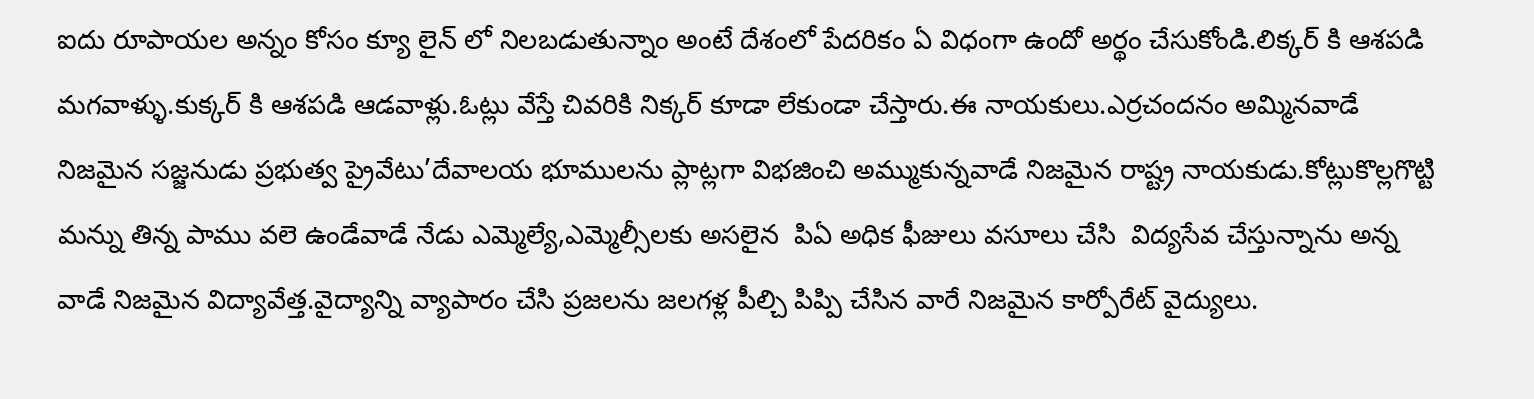ఐదు రూపాయల అన్నం కోసం క్యూ లైన్ లో నిలబడుతున్నాం అంటే దేశంలో పేదరికం ఏ విధంగా ఉందో అర్థం చేసుకోండి.లిక్కర్ కి ఆశపడి మగవాళ్ళు.కుక్కర్ కి ఆశపడి ఆడవాళ్లు.ఓట్లు వేస్తే చివరికి నిక్కర్ కూడా లేకుండా చేస్తారు.ఈ నాయకులు.ఎర్రచందనం అమ్మినవాడే నిజమైన సజ్జనుడు ప్రభుత్వ ప్రైవేటు’దేవాలయ భూములను ప్లాట్లగా విభజించి అమ్ముకున్నవాడే నిజమైన రాష్ట్ర నాయకుడు.కోట్లుకొల్లగొట్టి మన్ను తిన్న పాము వలె ఉండేవాడే నేడు ఎమ్మెల్యే,ఎమ్మెల్సీలకు అసలైన  పిఏ అధిక ఫీజులు వసూలు చేసి  విద్యసేవ చేస్తున్నాను అన్న వాడే నిజమైన విద్యావేత్త.వైద్యాన్ని వ్యాపారం చేసి ప్రజలను జలగళ్ల పీల్చి పిప్పి చేసిన వారే నిజమైన కార్పోరేట్ వైద్యులు.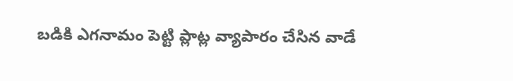బడికి ఎగనామం పెట్టి ప్లాట్ల వ్యాపారం చేసిన వాడే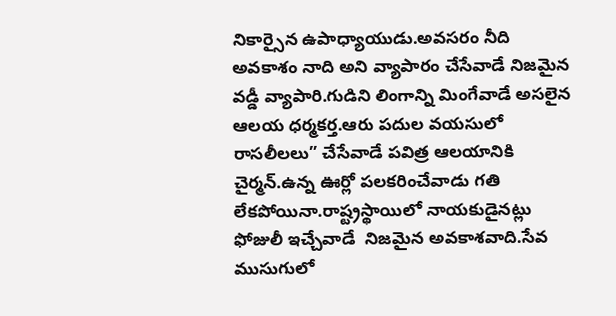నికార్సైన ఉపాధ్యాయుడు.అవసరం నీది అవకాశం నాది అని వ్యాపారం చేసేవాడే నిజమైన వడ్డీ వ్యాపారి.గుడిని లింగాన్ని మింగేవాడే అసలైన ఆలయ ధర్మకర్త.ఆరు పదుల వయసులో రాసలీలలు” చేసేవాడే పవిత్ర ఆలయానికి చైర్మన్.ఉన్న ఊర్లో పలకరించేవాడు గతి లేకపోయినా.రాష్ట్రస్థాయిలో నాయకుడైనట్లు ఫోజులీ ఇచ్చేవాడే  నిజమైన అవకాశవాది.సేవ ముసుగులో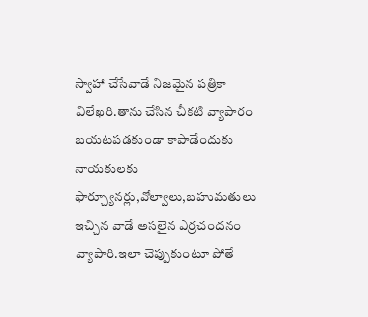స్వాహా చేసేవాడే నిజమైన పత్రికా విలేఖరి.తాను చేసిన చీకటి వ్యాపారం బయటపడకుండా కాపాడేందుకు నాయకులకు ఫార్చ్యూనర్లు,వోల్వాలు,బహుమతులు ఇచ్చిన వాడే అసలైన ఎర్రచందనం వ్యాపారి.ఇలా చెప్పుకుంటూ పోతే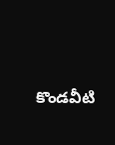కొండవీటి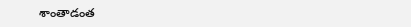శాంతాడంత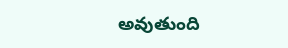అవుతుంది